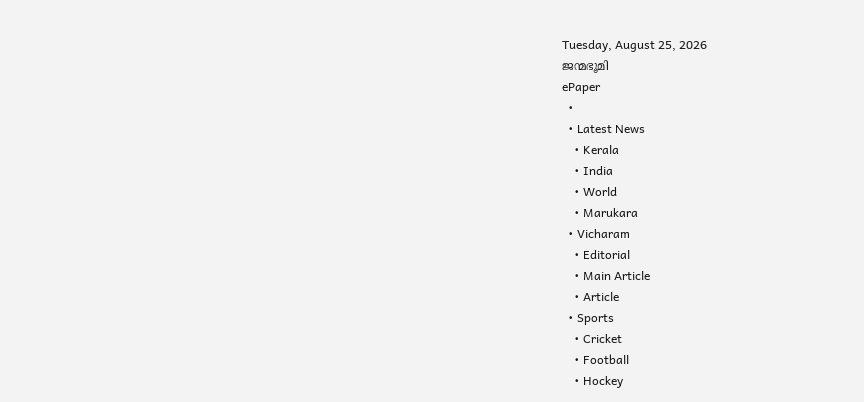Tuesday, August 25, 2026
ജന്മഭൂമി
ePaper
  •
  • Latest News
    • Kerala
    • India
    • World
    • Marukara
  • Vicharam
    • Editorial
    • Main Article
    • Article
  • Sports
    • Cricket
    • Football
    • Hockey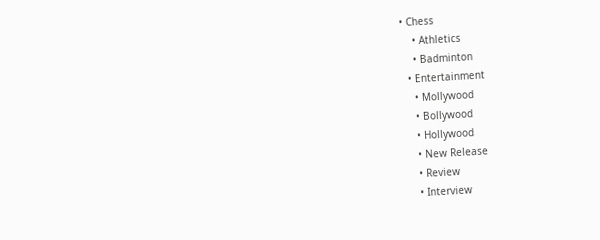• Chess
    • Athletics
    • Badminton
  • Entertainment
    • Mollywood
    • Bollywood
    • Hollywood
    • New Release
    • Review
    • Interview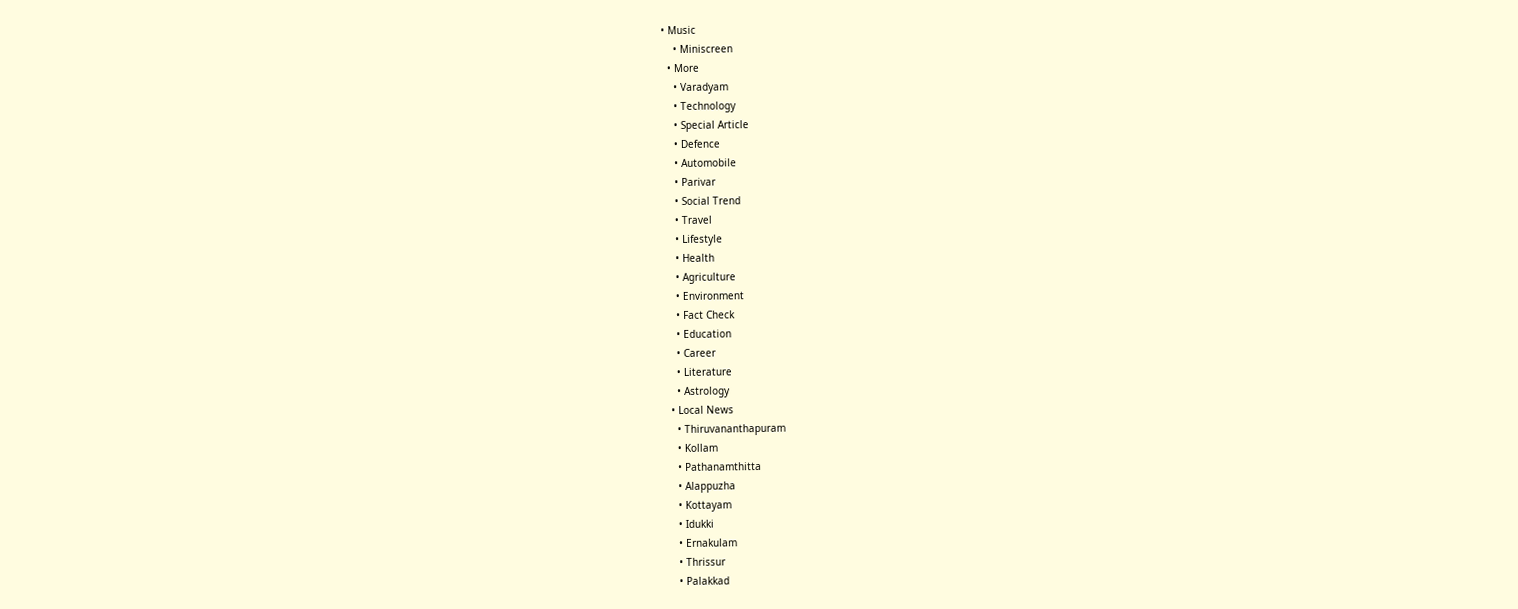• Music
    • Miniscreen
  • More
    • Varadyam
    • Technology
    • Special Article
    • Defence
    • Automobile
    • Parivar
    • Social Trend
    • Travel
    • Lifestyle
    • Health
    • Agriculture
    • Environment
    • Fact Check
    • Education
    • Career
    • Literature
    • Astrology
  • Local News
    • Thiruvananthapuram
    • Kollam
    • Pathanamthitta
    • Alappuzha
    • Kottayam
    • Idukki
    • Ernakulam
    • Thrissur
    • Palakkad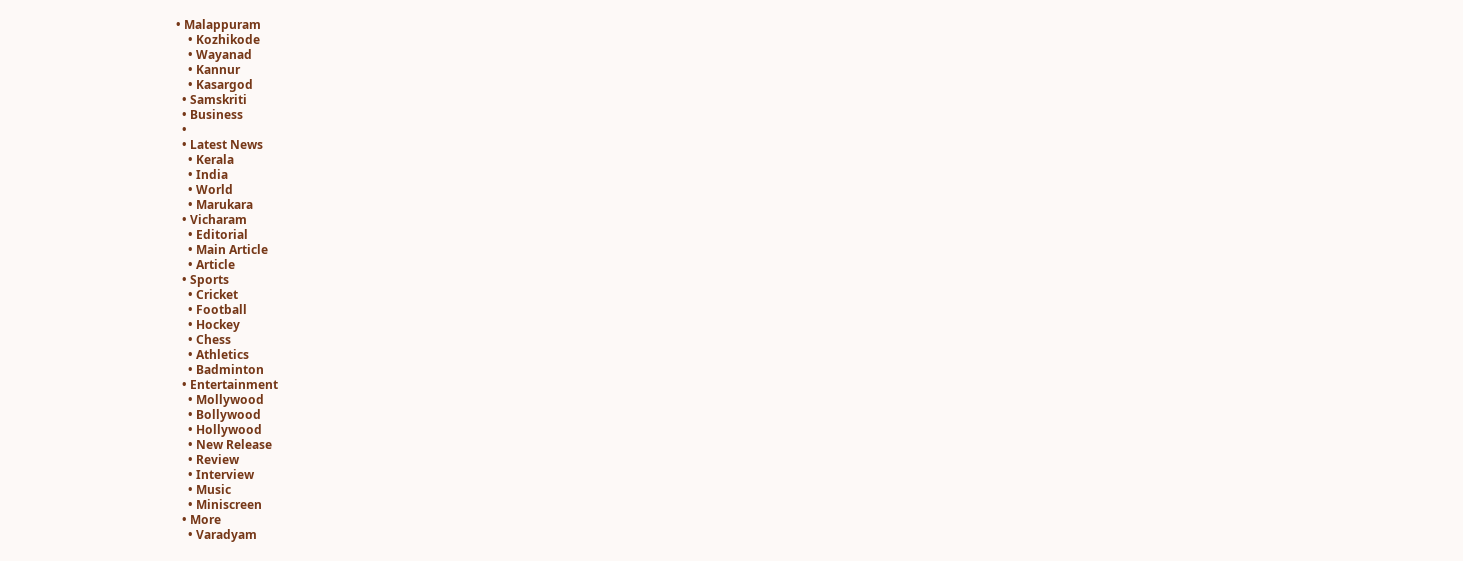• Malappuram
    • Kozhikode
    • Wayanad
    • Kannur
    • Kasargod
  • Samskriti
  • Business
  •
  • Latest News
    • Kerala
    • India
    • World
    • Marukara
  • Vicharam
    • Editorial
    • Main Article
    • Article
  • Sports
    • Cricket
    • Football
    • Hockey
    • Chess
    • Athletics
    • Badminton
  • Entertainment
    • Mollywood
    • Bollywood
    • Hollywood
    • New Release
    • Review
    • Interview
    • Music
    • Miniscreen
  • More
    • Varadyam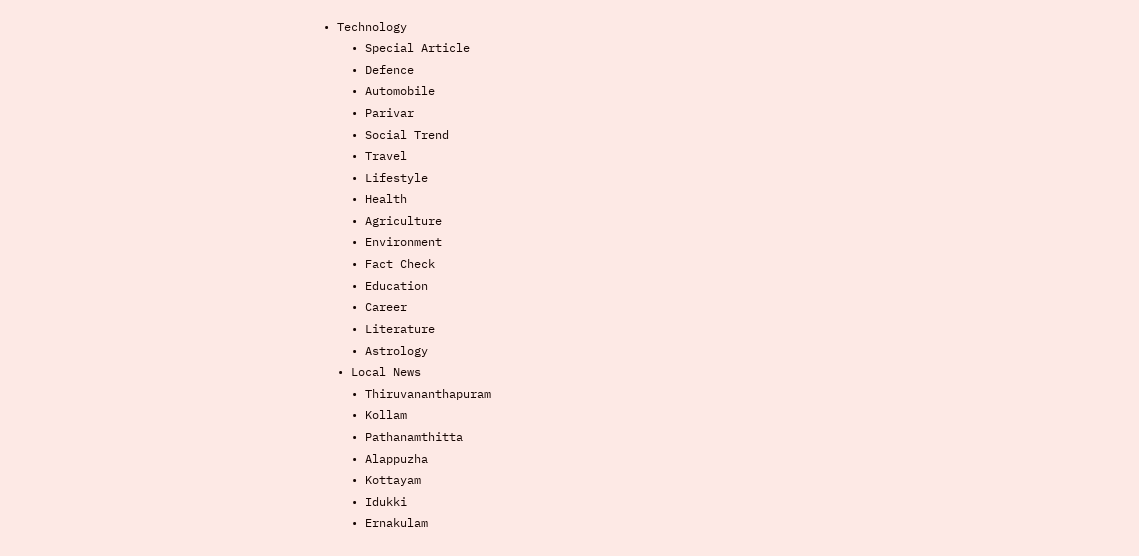• Technology
    • Special Article
    • Defence
    • Automobile
    • Parivar
    • Social Trend
    • Travel
    • Lifestyle
    • Health
    • Agriculture
    • Environment
    • Fact Check
    • Education
    • Career
    • Literature
    • Astrology
  • Local News
    • Thiruvananthapuram
    • Kollam
    • Pathanamthitta
    • Alappuzha
    • Kottayam
    • Idukki
    • Ernakulam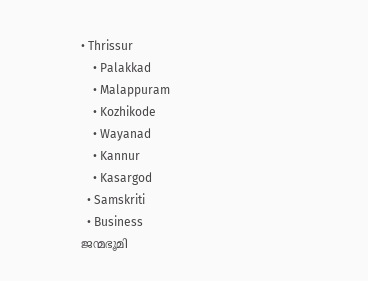• Thrissur
    • Palakkad
    • Malappuram
    • Kozhikode
    • Wayanad
    • Kannur
    • Kasargod
  • Samskriti
  • Business
ജന്മഭൂമി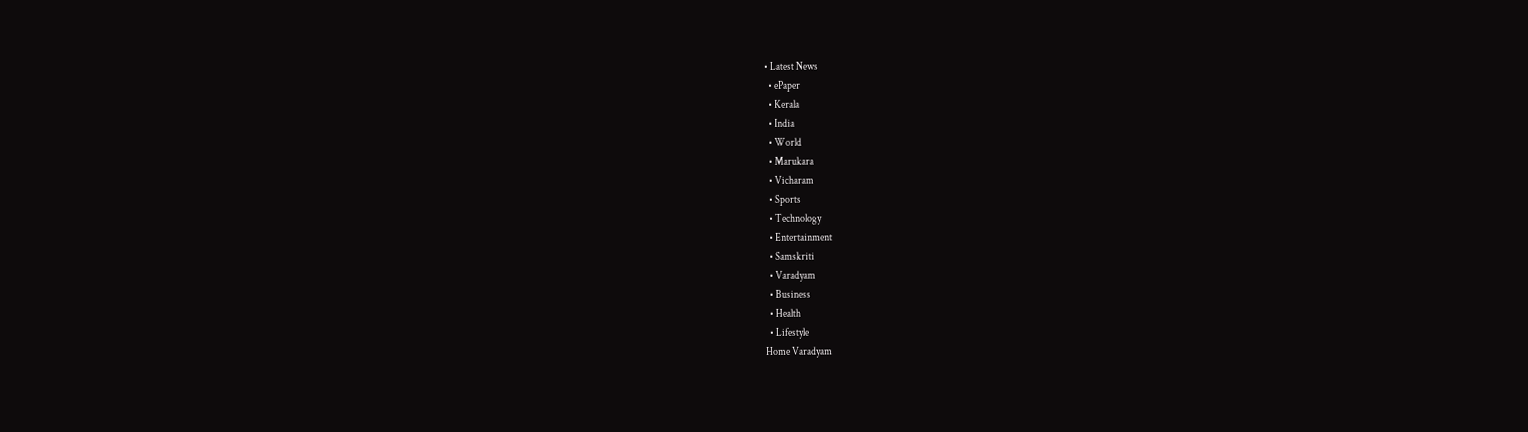• Latest News
  • ePaper
  • Kerala
  • India
  • World
  • Marukara
  • Vicharam
  • Sports
  • Technology
  • Entertainment
  • Samskriti
  • Varadyam
  • Business
  • Health
  • Lifestyle
Home Varadyam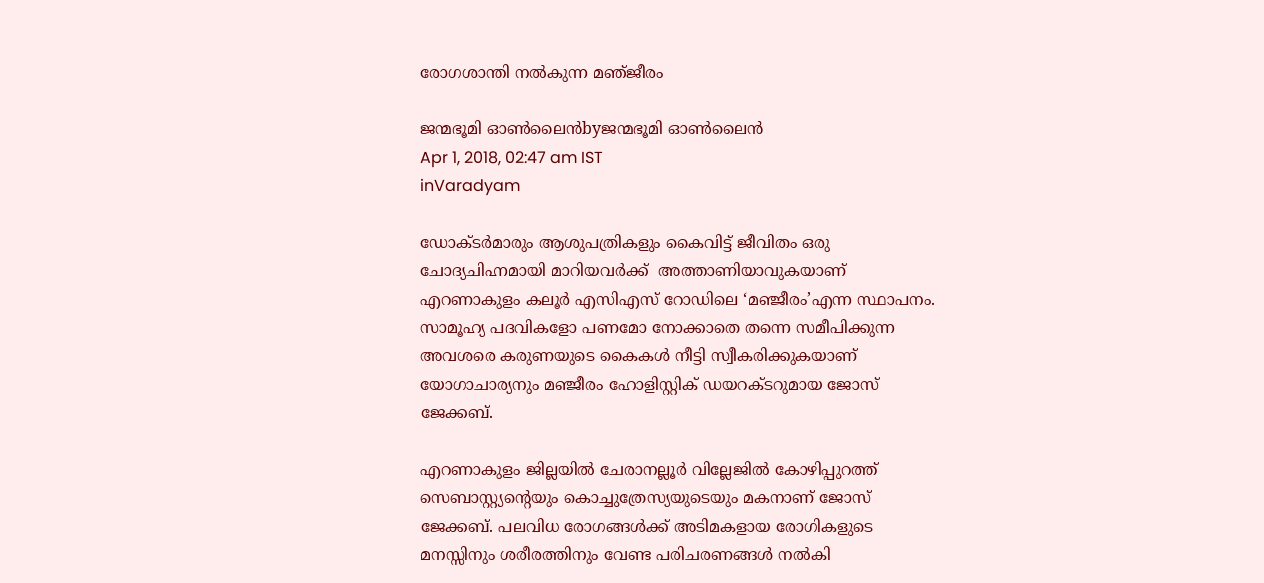രോഗശാന്തി നൽകുന്ന മഞ്‌ജീരം

ജന്മഭൂമി ഓണ്‍ലൈന്‍byജന്മഭൂമി ഓണ്‍ലൈന്‍
Apr 1, 2018, 02:47 am IST
inVaradyam

ഡോക്ടര്‍മാരും ആശുപത്രികളും കൈവിട്ട് ജീവിതം ഒരു ചോദ്യചിഹ്നമായി മാറിയവര്‍ക്ക്  അത്താണിയാവുകയാണ് എറണാകുളം കലൂര്‍ എസിഎസ് റോഡിലെ ‘മഞ്ജീരം’എന്ന സ്ഥാപനം. സാമൂഹ്യ പദവികളോ പണമോ നോക്കാതെ തന്നെ സമീപിക്കുന്ന അവശരെ കരുണയുടെ കൈകള്‍ നീട്ടി സ്വീകരിക്കുകയാണ് യോഗാചാര്യനും മഞ്ജീരം ഹോളിസ്റ്റിക് ഡയറക്ടറുമായ ജോസ് ജേക്കബ്.

എറണാകുളം ജില്ലയില്‍ ചേരാനല്ലൂര്‍ വില്ലേജില്‍ കോഴിപ്പുറത്ത് സെബാസ്റ്റ്യന്റെയും കൊച്ചുത്രേസ്യയുടെയും മകനാണ് ജോസ് ജേക്കബ്. പലവിധ രോഗങ്ങള്‍ക്ക് അടിമകളായ രോഗികളുടെ മനസ്സിനും ശരീരത്തിനും വേണ്ട പരിചരണങ്ങള്‍ നല്‍കി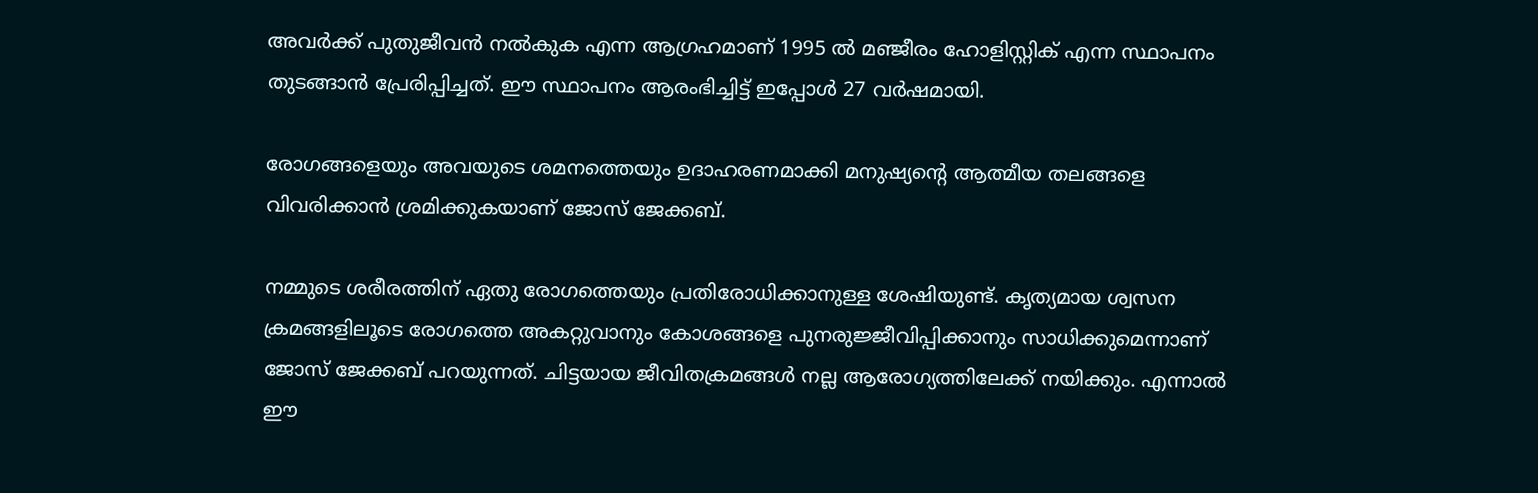അവര്‍ക്ക് പുതുജീവന്‍ നല്‍കുക എന്ന ആഗ്രഹമാണ് 1995 ല്‍ മഞ്ജീരം ഹോളിസ്റ്റിക് എന്ന സ്ഥാപനം തുടങ്ങാന്‍ പ്രേരിപ്പിച്ചത്. ഈ സ്ഥാപനം ആരംഭിച്ചിട്ട് ഇപ്പോള്‍ 27 വര്‍ഷമായി.

രോഗങ്ങളെയും അവയുടെ ശമനത്തെയും ഉദാഹരണമാക്കി മനുഷ്യന്റെ ആത്മീയ തലങ്ങളെ വിവരിക്കാന്‍ ശ്രമിക്കുകയാണ് ജോസ് ജേക്കബ്.

നമ്മുടെ ശരീരത്തിന് ഏതു രോഗത്തെയും പ്രതിരോധിക്കാനുള്ള ശേഷിയുണ്ട്. കൃത്യമായ ശ്വസന ക്രമങ്ങളിലൂടെ രോഗത്തെ അകറ്റുവാനും കോശങ്ങളെ പുനരുജ്ജീവിപ്പിക്കാനും സാധിക്കുമെന്നാണ് ജോസ് ജേക്കബ് പറയുന്നത്. ചിട്ടയായ ജീവിതക്രമങ്ങള്‍ നല്ല ആരോഗ്യത്തിലേക്ക് നയിക്കും. എന്നാല്‍ ഈ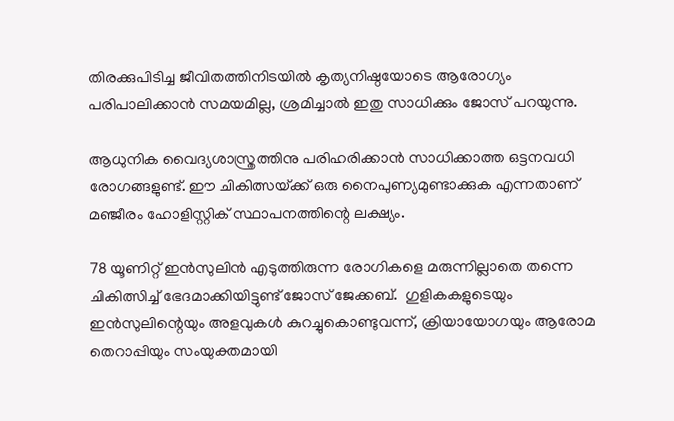തിരക്കുപിടിച്ച ജീവിതത്തിനിടയില്‍ കൃത്യനിഷ്ഠയോടെ ആരോഗ്യം പരിപാലിക്കാന്‍ സമയമില്ല, ശ്രമിച്ചാല്‍ ഇതു സാധിക്കും ജോസ് പറയുന്നു.

ആധുനിക വൈദ്യശാസ്ത്രത്തിനു പരിഹരിക്കാന്‍ സാധിക്കാത്ത ഒട്ടനവധി രോഗങ്ങളുണ്ട്. ഈ ചികിത്സയ്‌ക്ക് ഒരു നൈപുണ്യമുണ്ടാക്കുക എന്നതാണ് മഞ്ജീരം ഹോളിസ്റ്റിക് സ്ഥാപനത്തിന്റെ ലക്ഷ്യം.

78 യൂണിറ്റ് ഇന്‍സുലിന്‍ എടുത്തിരുന്ന രോഗികളെ മരുന്നില്ലാതെ തന്നെ ചികിത്സിച്ച് ഭേദമാക്കിയിട്ടുണ്ട് ജോസ് ജേക്കബ്.  ഗുളികകളുടെയും ഇന്‍സുലിന്റെയും അളവുകള്‍ കുറച്ചുകൊണ്ടുവന്ന്, ക്രിയായോഗയും ആരോമ തെറാപ്പിയും സംയുക്തമായി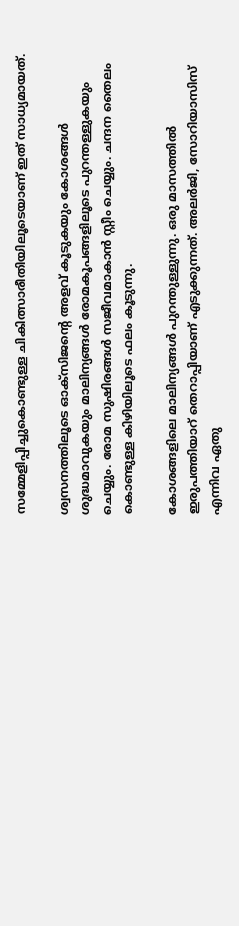സമ്മേളിപ്പിച്ചുകൊണ്ടുള്ള ചികിത്സാരീതിയിലൂടെയാണ് ഇത് സാധ്യമായത്.

ശ്വസനത്തിലൂടെ ഓക്‌സിജന്റെ അളവ് കൂടുകയും കോശങ്ങള്‍ ശുദ്ധമാവുകയും മാലിന്യങ്ങള്‍ രോമകൂപങ്ങളിലൂടെ പുറന്തള്ളുകയും ചെയ്യും. രോമ സുഷിരങ്ങള്‍ സജീവമാകാന്‍ സ്റ്റീം ചെയ്യും. ചന്ദന തൈലം കൊണ്ടുള്ള കിഴിയിലൂടെ ഫലം കൂടുന്നു.

കോശങ്ങളിലെ മാലിന്യങ്ങള്‍ പുറന്തുള്ളുന്നു. ഒരു മാസത്തില്‍ ഇരുപത്തിയാറ് തെറാപ്പിയാണ് എടുക്കുന്നത്. അലര്‍ജി, സോറിയാസിസ് എന്നിവ ഏതു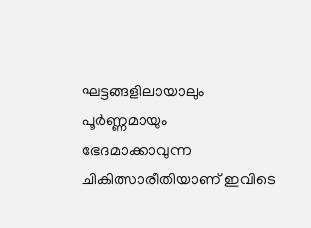ഘട്ടങ്ങളിലായാലും പൂര്‍ണ്ണമായും ഭേദമാക്കാവുന്ന ചികിത്സാരീതിയാണ് ഇവിടെ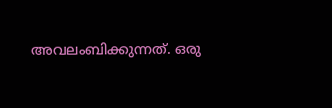അവലംബിക്കുന്നത്. ഒരു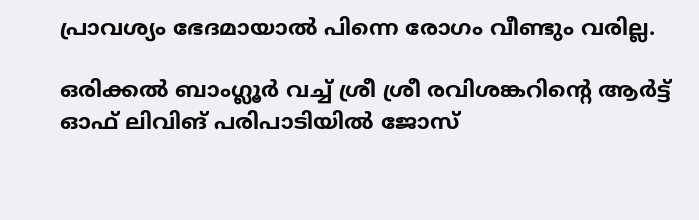പ്രാവശ്യം ഭേദമായാല്‍ പിന്നെ രോഗം വീണ്ടും വരില്ല.

ഒരിക്കല്‍ ബാംഗ്ലൂര്‍ വച്ച് ശ്രീ ശ്രീ രവിശങ്കറിന്റെ ആര്‍ട്ട് ഓഫ് ലിവിങ് പരിപാടിയില്‍ ജോസ്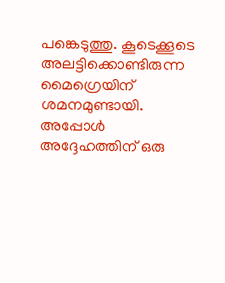പങ്കെടുത്തു. കൂടെക്കൂടെ അലട്ടിക്കൊണ്ടിരുന്ന മൈഗ്രെയിന് ശമനമുണ്ടായി. അപ്പോള്‍ അദ്ദേഹത്തിന് ഒരു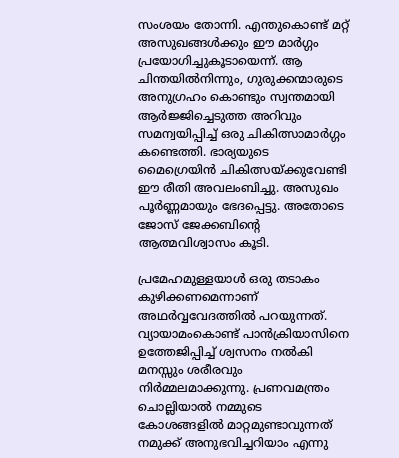സംശയം തോന്നി. എന്തുകൊണ്ട് മറ്റ് അസുഖങ്ങള്‍ക്കും ഈ മാര്‍ഗ്ഗം പ്രയോഗിച്ചുകൂടായെന്ന്. ആ ചിന്തയില്‍നിന്നും, ഗുരുക്കന്മാരുടെ അനുഗ്രഹം കൊണ്ടും സ്വന്തമായി ആര്‍ജ്ജിച്ചെടുത്ത അറിവും സമന്വയിപ്പിച്ച് ഒരു ചികിത്സാമാര്‍ഗ്ഗം കണ്ടെത്തി. ഭാര്യയുടെ മൈഗ്രെയിന്‍ ചികിത്സയ്‌ക്കുവേണ്ടി ഈ രീതി അവലംബിച്ചു. അസുഖം പൂര്‍ണ്ണമായും ഭേദപ്പെട്ടു. അതോടെ ജോസ് ജേക്കബിന്റെ ആത്മവിശ്വാസം കൂടി.

പ്രമേഹമുള്ളയാള്‍ ഒരു തടാകം കുഴിക്കണമെന്നാണ് അഥര്‍വ്വവേദത്തില്‍ പറയുന്നത്. വ്യായാമംകൊണ്ട് പാന്‍ക്രിയാസിനെ ഉത്തേജിപ്പിച്ച് ശ്വസനം നല്‍കി മനസ്സും ശരീരവും നിര്‍മ്മലമാക്കുന്നു. പ്രണവമന്ത്രം ചൊല്ലിയാല്‍ നമ്മുടെ കോശങ്ങളില്‍ മാറ്റമുണ്ടാവുന്നത് നമുക്ക് അനുഭവിച്ചറിയാം എന്നു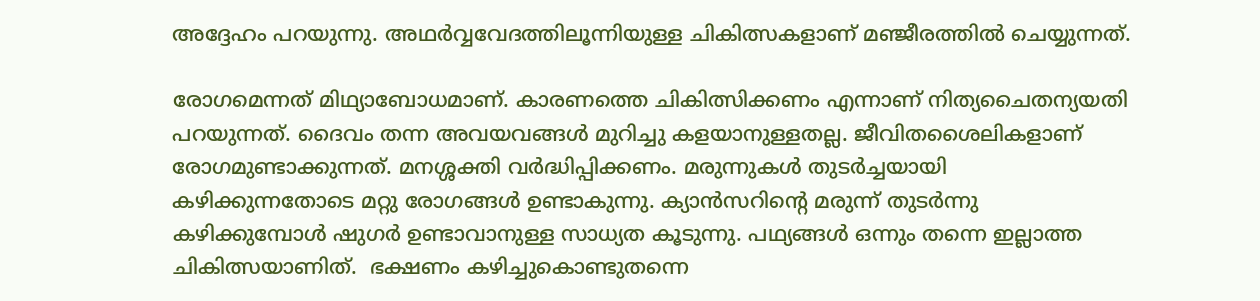അദ്ദേഹം പറയുന്നു. അഥര്‍വ്വവേദത്തിലൂന്നിയുള്ള ചികിത്സകളാണ് മഞ്ജീരത്തില്‍ ചെയ്യുന്നത്.

രോഗമെന്നത് മിഥ്യാബോധമാണ്. കാരണത്തെ ചികിത്സിക്കണം എന്നാണ് നിത്യചൈതന്യയതി പറയുന്നത്. ദൈവം തന്ന അവയവങ്ങള്‍ മുറിച്ചു കളയാനുള്ളതല്ല. ജീവിതശൈലികളാണ് രോഗമുണ്ടാക്കുന്നത്. മനശ്ശക്തി വര്‍ദ്ധിപ്പിക്കണം. മരുന്നുകള്‍ തുടര്‍ച്ചയായി കഴിക്കുന്നതോടെ മറ്റു രോഗങ്ങള്‍ ഉണ്ടാകുന്നു. ക്യാന്‍സറിന്റെ മരുന്ന് തുടര്‍ന്നു കഴിക്കുമ്പോള്‍ ഷുഗര്‍ ഉണ്ടാവാനുള്ള സാധ്യത കൂടുന്നു. പഥ്യങ്ങള്‍ ഒന്നും തന്നെ ഇല്ലാത്ത ചികിത്സയാണിത്.  ഭക്ഷണം കഴിച്ചുകൊണ്ടുതന്നെ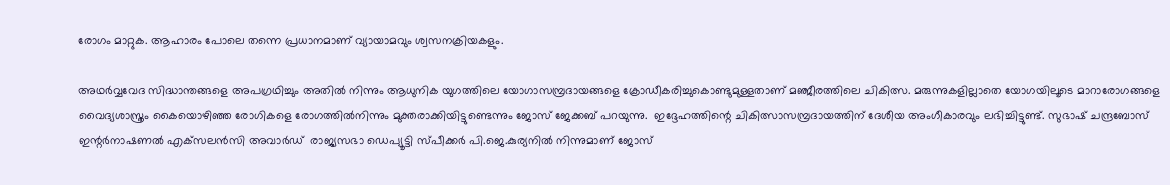രോഗം മാറ്റുക. ആഹാരം പോലെ തന്നെ പ്രധാനമാണ് വ്യായാമവും ശ്വസനക്രിയകളും.

അഥര്‍വ്വവേദ സിദ്ധാന്തങ്ങളെ അപഗ്രഥിച്ചും അതില്‍ നിന്നും ആധുനിക യുഗത്തിലെ യോഗാസമ്പ്രദായങ്ങളെ ക്രോഡീകരിച്ചുകൊണ്ടുമുള്ളതാണ് മഞ്ജീരത്തിലെ ചികിത്സ. മരുന്നുകളില്ലാതെ യോഗയിലൂടെ മാറാരോഗങ്ങളെ വൈദ്യശാസ്ത്രം കൈയൊഴിഞ്ഞ രോഗികളെ രോഗത്തില്‍നിന്നും മുക്തരാക്കിയിട്ടുണ്ടെന്നും ജോസ് ജേക്കബ് പറയുന്നു.  ഇദ്ദേഹത്തിന്റെ ചികിത്സാസമ്പ്രദായത്തിന് ദേശീയ അംഗീകാരവും ലഭിച്ചിട്ടുണ്ട്. സുഭാഷ് ചന്ദ്രബോസ്  ഇന്റര്‍നാഷണല്‍ എക്‌സലന്‍സി അവാര്‍ഡ്  രാജ്യസഭാ ഡെപ്യൂട്ടി സ്പീക്കര്‍ പി.ജെ.കുര്യനില്‍ നിന്നുമാണ് ജോസ്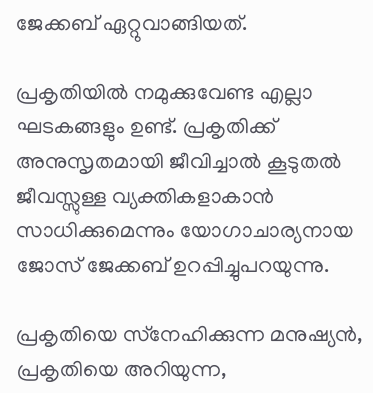ജേക്കബ് ഏറ്റുവാങ്ങിയത്.

പ്രകൃതിയില്‍ നമുക്കുവേണ്ട എല്ലാ ഘടകങ്ങളും ഉണ്ട്. പ്രകൃതിക്ക് അനുസൃതമായി ജീവിച്ചാല്‍ കൂടുതല്‍ ജീവസ്സുള്ള വ്യക്തികളാകാന്‍ സാധിക്കുമെന്നും യോഗാചാര്യനായ ജോസ് ജേക്കബ് ഉറപ്പിച്ചുപറയുന്നു.

പ്രകൃതിയെ സ്‌നേഹിക്കുന്ന മനുഷ്യന്‍, പ്രകൃതിയെ അറിയുന്ന,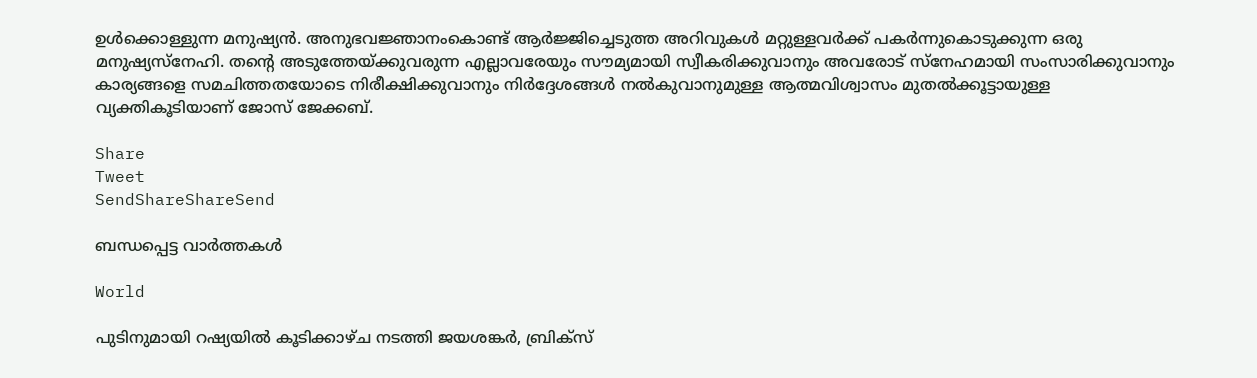ഉള്‍ക്കൊള്ളുന്ന മനുഷ്യന്‍. അനുഭവജ്ഞാനംകൊണ്ട് ആര്‍ജ്ജിച്ചെടുത്ത അറിവുകള്‍ മറ്റുള്ളവര്‍ക്ക് പകര്‍ന്നുകൊടുക്കുന്ന ഒരു മനുഷ്യസ്‌നേഹി. തന്റെ അടുത്തേയ്‌ക്കുവരുന്ന എല്ലാവരേയും സൗമ്യമായി സ്വീകരിക്കുവാനും അവരോട് സ്‌നേഹമായി സംസാരിക്കുവാനും കാര്യങ്ങളെ സമചിത്തതയോടെ നിരീക്ഷിക്കുവാനും നിര്‍ദ്ദേശങ്ങള്‍ നല്‍കുവാനുമുള്ള ആത്മവിശ്വാസം മുതല്‍ക്കൂട്ടായുള്ള വ്യക്തികൂടിയാണ് ജോസ് ജേക്കബ്.

Share
Tweet
SendShareShareSend

ബന്ധപ്പെട്ട വാര്‍ത്തകള്‍

World

പുടിനുമായി റഷ്യയില്‍ കൂടിക്കാഴ്ച നടത്തി ജയശങ്കര്‍, ബ്രിക്സ്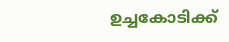ഉച്ചകോടിക്ക്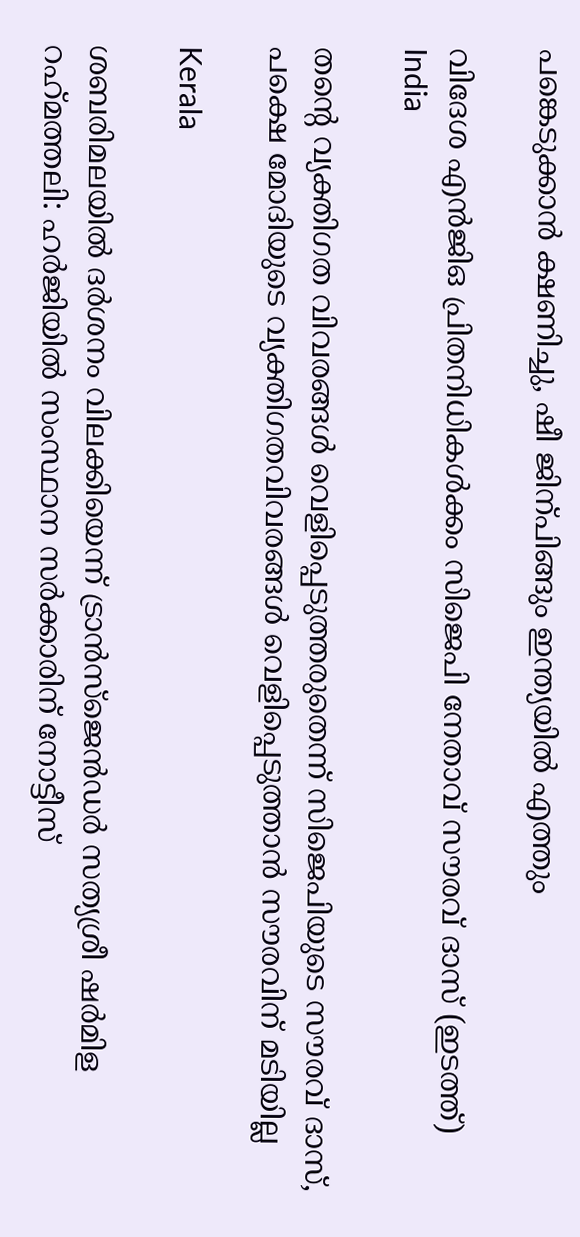പങ്കെടുക്കാന്‍ ക്ഷണിച്ചു, ഷീ ജിന‍്പിങ്ങും ഇന്ത്യയില്‍ എത്തും

വിദേശ എന്‍ജിഒ പ്രിതനിധികള്‍ക്കം സിജെപി നേതാവ് സൗരവ് ദാസ് (ഇടത്ത്)
India

തന്റെ വ്യക്തിഗത വിവരങ്ങള്‍ വെളിപ്പെടുത്തരുതെന്ന് സിജെപിയുടെ സൗരവ് ദാസ്, പക്ഷെ മോദിയുടെ വ്യക്തിഗതവിവരങ്ങള്‍ വെളിപ്പെടുത്താന്‍ സൗരവിന് മടിയില്ല

Kerala

ശബരിമലയില്‍ ദര്‍ശനം വിലക്കിയെന്ന് ട്രാന്‍സ്ജെന്‍ഡര്‍ സത്യശ്രീ ഷര്‍മിള റഹ്‌മത്തലി: ഹര്‍ജിയില്‍ സംസ്ഥാന സര്‍ക്കാരിന് നോട്ടീസ്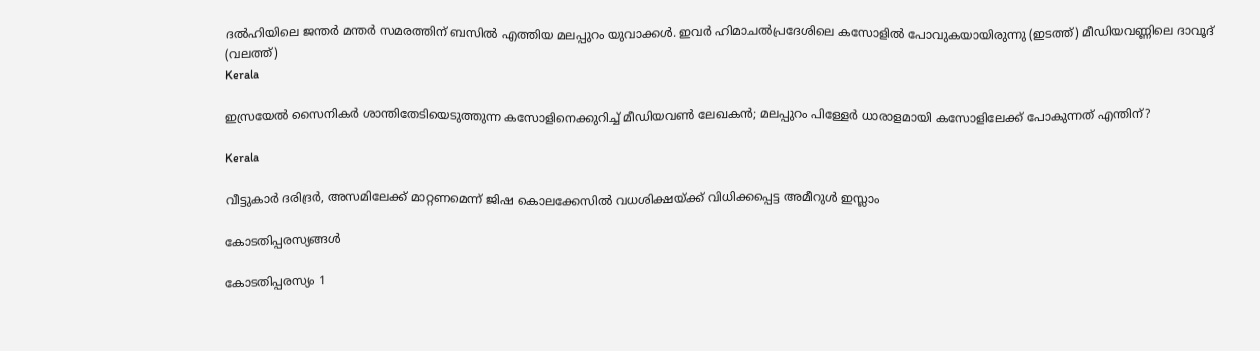ദല്‍ഹിയിലെ ജന്തര്‍ മന്തര്‍ സമരത്തിന് ബസില്‍ എത്തിയ മലപ്പുറം യുവാക്കള്‍. ഇവര്‍ ഹിമാചല്‍പ്രദേശിലെ കസോളില്‍ പോവുകയായിരുന്നു (ഇടത്ത്) മീഡിയവണ്ണിലെ ദാവൂദ് (വലത്ത്)
Kerala

ഇസ്രയേല്‍ സൈനികര്‍ ശാന്തിതേടിയെടുത്തുന്ന കസോളിനെക്കുറിച്ച് മീഡിയവണ്‍ ലേഖകന്‍; മലപ്പുറം പിള്ളേര്‍ ധാരാളമായി കസോളിലേക്ക് പോകുന്നത് എന്തിന്?

Kerala

വീട്ടുകാര്‍ ദരിദ്രര്‍, അസമിലേക്ക് മാറ്റണമെന്ന് ജിഷ കൊലക്കേസില്‍ വധശിക്ഷയ്‌ക്ക് വിധിക്കപ്പെട്ട അമീറുള്‍ ഇസ്ലാം

കോടതിപ്പരസ്യങ്ങള്‍

കോടതിപ്പരസ്യം 1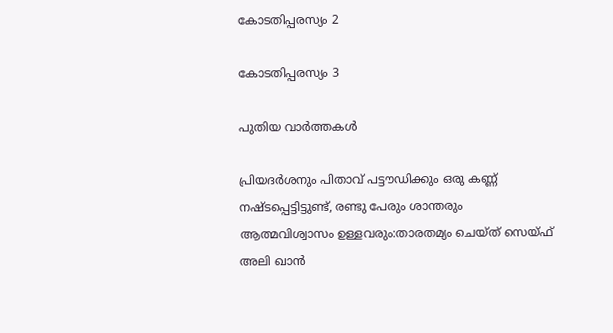കോടതിപ്പരസ്യം 2

കോടതിപ്പരസ്യം 3

പുതിയ വാര്‍ത്തകള്‍

പ്രിയദര്‍ശനും പിതാവ് പട്ടൗഡിക്കും ഒരു കണ്ണ് നഷ്ടപ്പെട്ടിട്ടുണ്ട്, രണ്ടു പേരും ശാന്തരും ആത്മവിശ്വാസം ഉള്ളവരും:താരതമ്യം ചെയ്ത് സെയ്ഫ് അലി ഖാൻ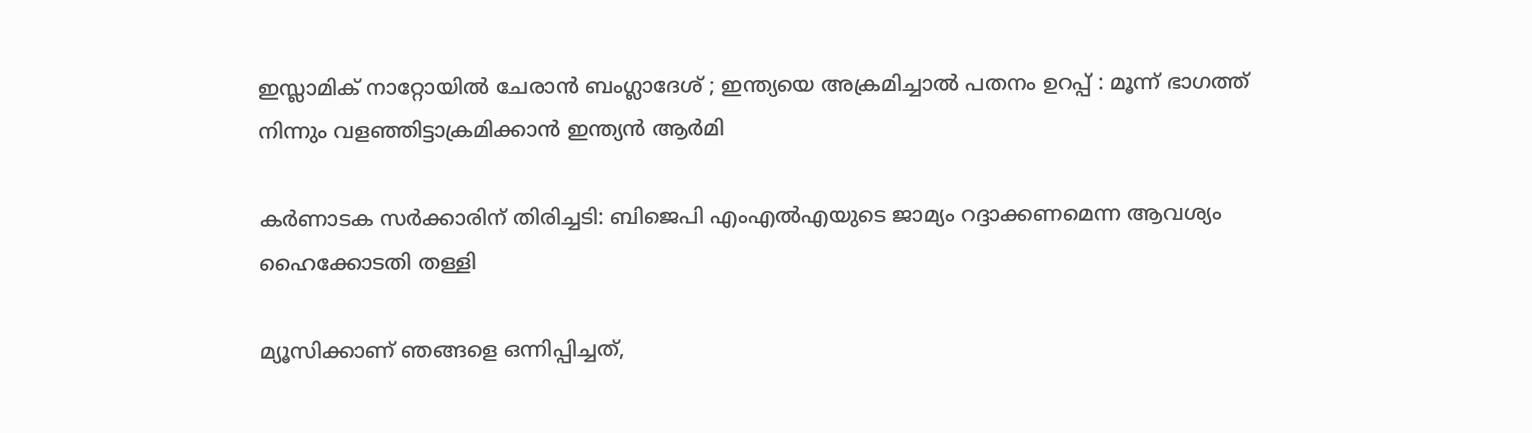ഇസ്ലാമിക് നാറ്റോയിൽ ചേരാൻ ബംഗ്ലാദേശ് ; ഇന്ത്യയെ അക്രമിച്ചാൽ പതനം ഉറപ്പ് : മൂന്ന് ഭാഗത്ത് നിന്നും വളഞ്ഞിട്ടാക്രമിക്കാൻ ഇന്ത്യൻ ആർമി

കര്‍ണാടക സര്‍ക്കാരിന് തിരിച്ചടി: ബിജെപി എംഎല്‍എയുടെ ജാമ്യം റദ്ദാക്കണമെന്ന ആവശ്യം ഹൈക്കോടതി തള്ളി

മ്യൂസിക്കാണ് ഞങ്ങളെ ഒന്നിപ്പിച്ചത്,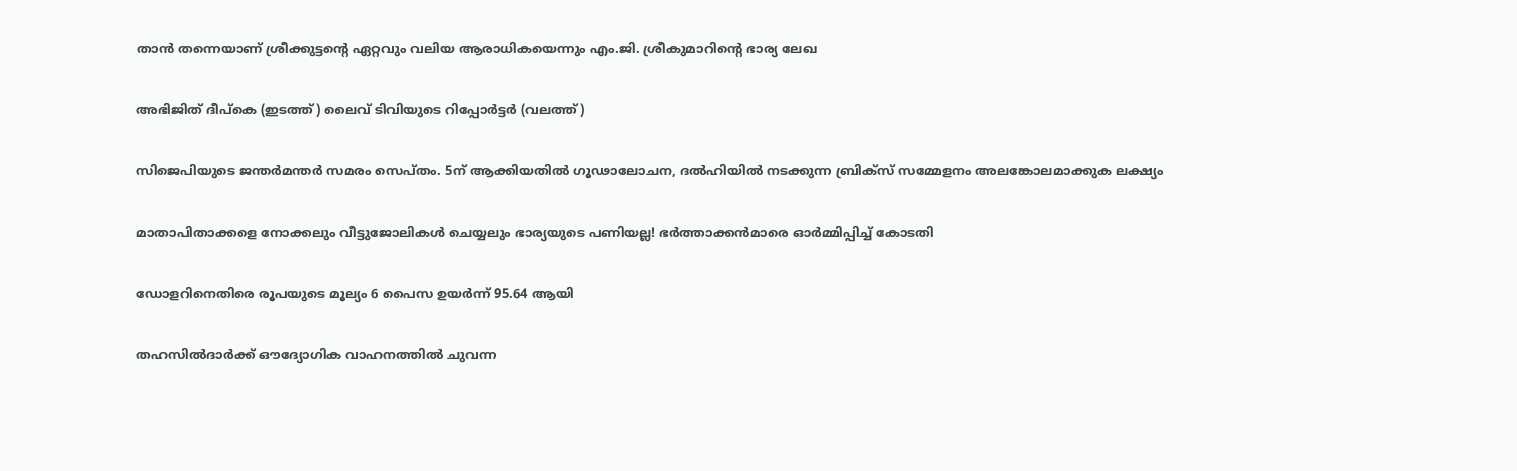താൻ തന്നെയാണ് ശ്രീക്കുട്ടന്റെ ഏറ്റവും വലിയ ആരാധികയെന്നും എം.ജി. ശ്രീകുമാറിന്റെ ഭാര്യ ലേഖ

അഭിജിത് ദീപ്കെ (ഇടത്ത്) ലൈവ് ടിവിയുടെ റിപ്പോര്‍ട്ടര്‍ (വലത്ത്)

സിജെപിയുടെ ജന്തര്‍മന്തര്‍ സമരം സെപ്തം. 5ന് ആക്കിയതില്‍ ഗൂഢാലോചന, ദല്‍ഹിയില്‍ നടക്കുന്ന ബ്രിക്സ് സമ്മേളനം അലങ്കോലമാക്കുക ലക്ഷ്യം

മാതാപിതാക്കളെ നോക്കലും വീട്ടുജോലികള്‍ ചെയ്യലും ഭാര്യയുടെ പണിയല്ല! ഭര്‍ത്താക്കന്‍മാരെ ഓര്‍മ്മിപ്പിച്ച് കോടതി

ഡോളറിനെതിരെ രൂപയുടെ മൂല്യം 6 പൈസ ഉയർന്ന് 95.64 ആയി

തഹസില്‍ദാര്‍ക്ക് ഔദ്യോഗിക വാഹനത്തില്‍ ചുവന്ന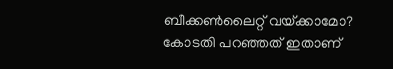ബീക്കണ്‍ലൈറ്റ് വയ്‌ക്കാമോ? കോടതി പറഞ്ഞത് ഇതാണ്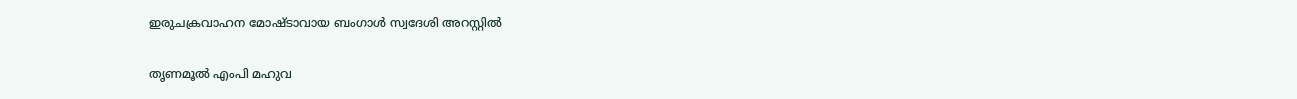ഇരുചക്രവാഹന മോഷ്ടാവായ ബംഗാൾ സ്വദേശി അറസ്റ്റിൽ

തൃണമൂൽ എംപി മഹുവ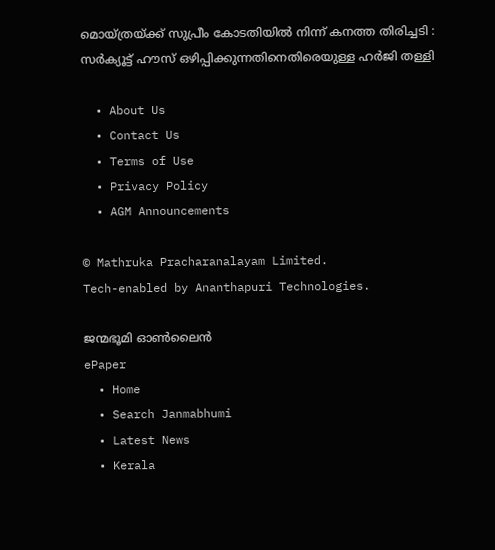മൊയ്ത്രയ്‌ക്ക് സുപ്രീം കോടതിയിൽ നിന്ന് കനത്ത തിരിച്ചടി : സർക്യൂട്ട് ഹൗസ് ഒഴിപ്പിക്കുന്നതിനെതിരെയുള്ള ഹർജി തള്ളി

  • About Us
  • Contact Us
  • Terms of Use
  • Privacy Policy
  • AGM Announcements

© Mathruka Pracharanalayam Limited.
Tech-enabled by Ananthapuri Technologies.

ജന്മഭൂമി ഓണ്‍ലൈന്‍
ePaper
  • Home
  • Search Janmabhumi
  • Latest News
  • Kerala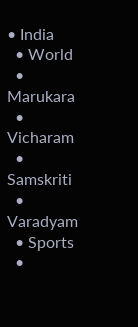• India
  • World
  • Marukara
  • Vicharam
  • Samskriti
  • Varadyam
  • Sports
  •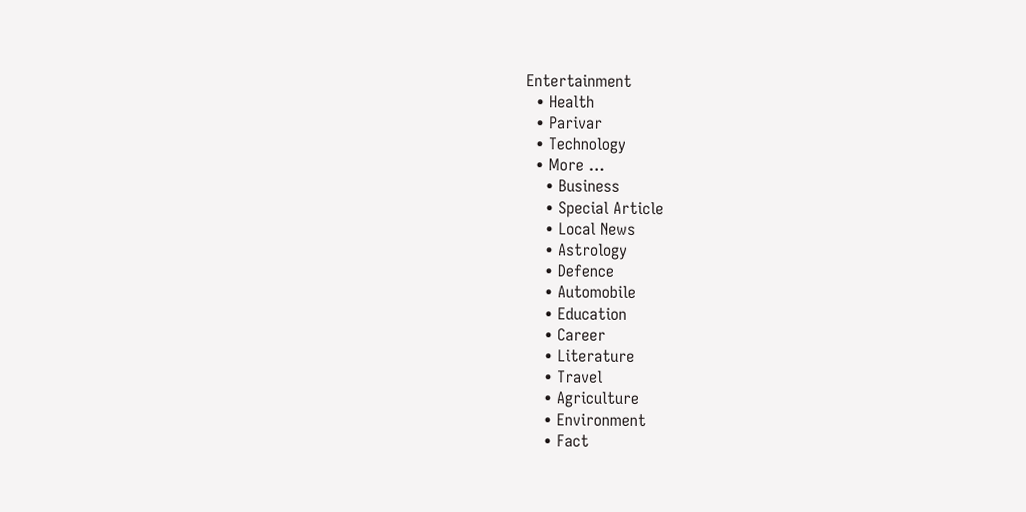Entertainment
  • Health
  • Parivar
  • Technology
  • More …
    • Business
    • Special Article
    • Local News
    • Astrology
    • Defence
    • Automobile
    • Education
    • Career
    • Literature
    • Travel
    • Agriculture
    • Environment
    • Fact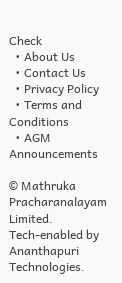Check
  • About Us
  • Contact Us
  • Privacy Policy
  • Terms and Conditions
  • AGM Announcements

© Mathruka Pracharanalayam Limited.
Tech-enabled by Ananthapuri Technologies.